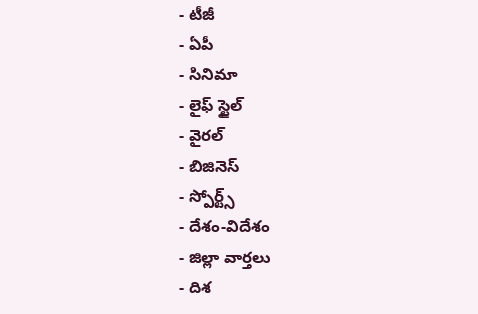- టీజీ
- ఏపీ
- సినిమా
- లైఫ్ స్టైల్
- వైరల్
- బిజినెస్
- స్పోర్ట్స్
- దేశం-విదేశం
- జిల్లా వార్తలు
- దిశ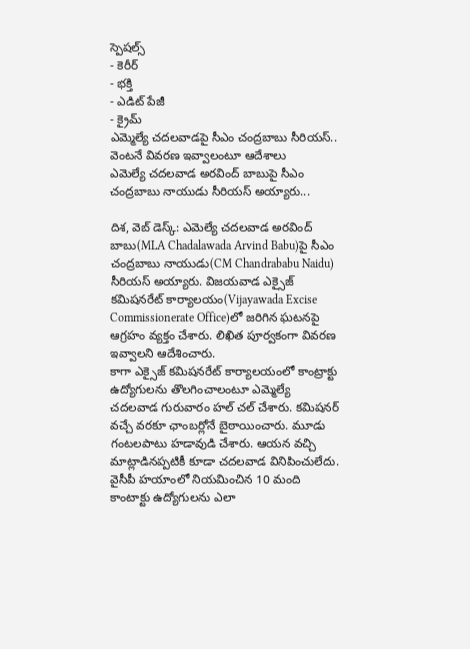స్పెషల్స్
- కెరీర్
- భక్తి
- ఎడిట్ పేజీ
- క్రైమ్
ఎమ్మెల్యే చదలవాడపై సీఎం చంద్రబాబు సీరియస్.. వెంటనే వివరణ ఇవ్వాలంటూ ఆదేశాలు
ఎమెల్యే చదలవాడ అరవింద్ బాబుపై సీఎం చంద్రబాబు నాయుడు సీరియస్ అయ్యారు...

దిశ, వెబ్ డెస్క్: ఎమెల్యే చదలవాడ అరవింద్ బాబు(MLA Chadalawada Arvind Babu)పై సీఎం చంద్రబాబు నాయుడు(CM Chandrababu Naidu) సీరియస్ అయ్యారు. విజయవాడ ఎక్సైజ్ కమిషనరేట్ కార్యాలయం(Vijayawada Excise Commissionerate Office)లో జరిగిన ఘటనపై ఆగ్రహం వ్యక్తం చేశారు. లిఖిత పూర్వకంగా వివరణ ఇవ్వాలని ఆదేశించారు.
కాగా ఎక్సైజ్ కమిషనరేట్ కార్యాలయంలో కాంట్రాక్టు ఉద్యోగులను తొలగించాలంటూ ఎమ్మెల్యే చదలవాడ గురువారం హల్ చల్ చేశారు. కమిషనర్ వచ్చే వరకూ ఛాంబర్లోనే బైఠాయించారు. మూడు గంటలపాటు హడావుడి చేశారు. ఆయన వచ్చి మాట్లాడినప్పటికీ కూడా చదలవాడ వినిపించులేదు. వైసీపీ హయాంలో నియమించిన 10 మంది కాంటాక్టు ఉద్యోగులను ఎలా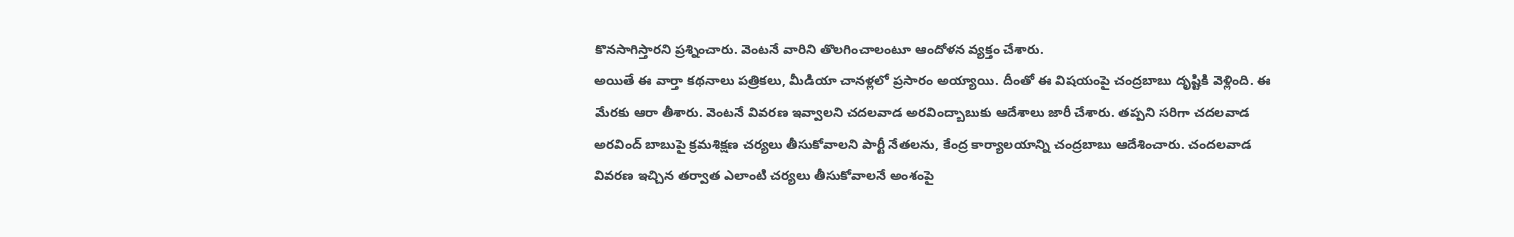కొనసాగిస్తారని ప్రశ్నించారు. వెంటనే వారిని తొలగించాలంటూ ఆందోళన వ్యక్తం చేశారు.
అయితే ఈ వార్తా కథనాలు పత్రికలు, మీడియా చానళ్లలో ప్రసారం అయ్యాయి. దీంతో ఈ విషయంపై చంద్రబాబు దృష్టికి వెళ్లింది. ఈ మేరకు ఆరా తీశారు. వెంటనే వివరణ ఇవ్వాలని చదలవాడ అరవింద్బాబుకు ఆదేశాలు జారీ చేశారు. తప్పని సరిగా చదలవాడ అరవింద్ బాబుపై క్రమశిక్షణ చర్యలు తీసుకోవాలని పార్టీ నేతలను, కేంద్ర కార్యాలయాన్ని చంద్రబాబు ఆదేశించారు. చందలవాడ వివరణ ఇచ్చిన తర్వాత ఎలాంటి చర్యలు తీసుకోవాలనే అంశంపై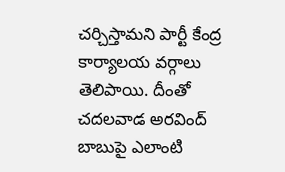చర్చిస్తామని పార్టీ కేంద్ర కార్యాలయ వర్గాలు తెలిపాయి. దీంతో చదలవాడ అరవింద్ బాబుపై ఎలాంటి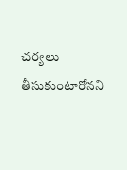చర్యలు తీసుకుంటారోనని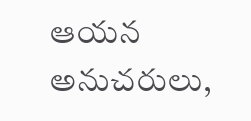ఆయన అనుచరులు,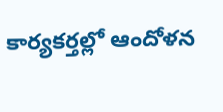కార్యకర్తల్లో ఆందోళన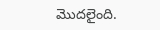మొదలైంది.